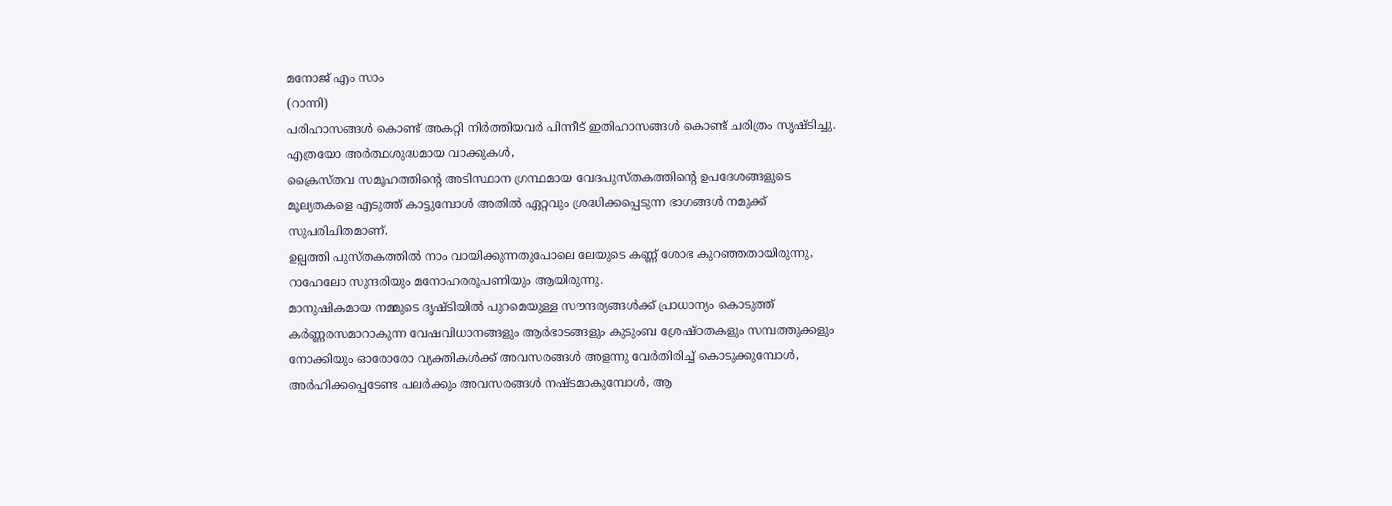മനോജ് എം സാം
(റാന്നി)
പരിഹാസങ്ങൾ കൊണ്ട് അകറ്റി നിർത്തിയവർ പിന്നീട് ഇതിഹാസങ്ങൾ കൊണ്ട് ചരിത്രം സൃഷ്ടിച്ചു. എത്രയോ അർത്ഥശുദ്ധമായ വാക്കുകൾ,
ക്രൈസ്തവ സമൂഹത്തിന്റെ അടിസ്ഥാന ഗ്രന്ഥമായ വേദപുസ്തകത്തിന്റെ ഉപദേശങ്ങളുടെ മൂല്യതകളെ എടുത്ത് കാട്ടുമ്പോൾ അതിൽ ഏറ്റവും ശ്രദ്ധിക്കപ്പെടുന്ന ഭാഗങ്ങൾ നമുക്ക് സുപരിചിതമാണ്.
ഉല്പത്തി പുസ്തകത്തിൽ നാം വായിക്കുന്നതുപോലെ ലേയുടെ കണ്ണ് ശോഭ കുറഞ്ഞതായിരുന്നു,
റാഹേലോ സുന്ദരിയും മനോഹരരൂപണിയും ആയിരുന്നു.
മാനുഷികമായ നമ്മുടെ ദൃഷ്ടിയിൽ പുറമെയുള്ള സൗന്ദര്യങ്ങൾക്ക് പ്രാധാന്യം കൊടുത്ത് കർണ്ണരസമാറാകുന്ന വേഷവിധാനങ്ങളും ആർഭാടങ്ങളും കുടുംബ ശ്രേഷ്ഠതകളും സമ്പത്തുക്കളും
നോക്കിയും ഓരോരോ വ്യക്തികൾക്ക് അവസരങ്ങൾ അളന്നു വേർതിരിച്ച് കൊടുക്കുമ്പോൾ, അർഹിക്കപ്പെടേണ്ട പലർക്കും അവസരങ്ങൾ നഷ്ടമാകുമ്പോൾ, ആ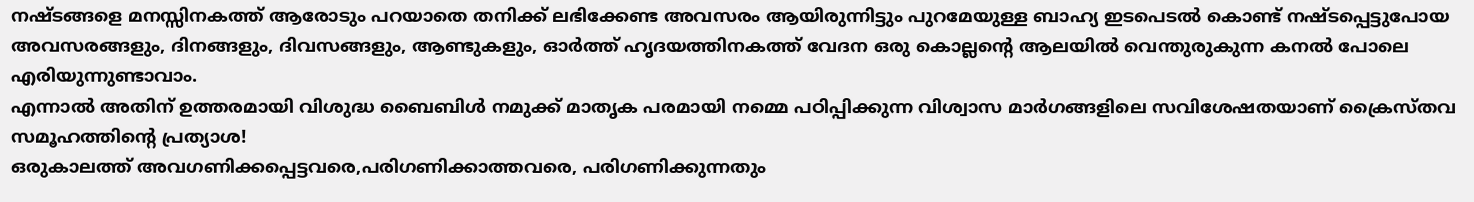നഷ്ടങ്ങളെ മനസ്സിനകത്ത് ആരോടും പറയാതെ തനിക്ക് ലഭിക്കേണ്ട അവസരം ആയിരുന്നിട്ടും പുറമേയുള്ള ബാഹ്യ ഇടപെടൽ കൊണ്ട് നഷ്ടപ്പെട്ടുപോയ അവസരങ്ങളും, ദിനങ്ങളും, ദിവസങ്ങളും, ആണ്ടുകളും, ഓർത്ത് ഹൃദയത്തിനകത്ത് വേദന ഒരു കൊല്ലന്റെ ആലയിൽ വെന്തുരുകുന്ന കനൽ പോലെ എരിയുന്നുണ്ടാവാം.
എന്നാൽ അതിന് ഉത്തരമായി വിശുദ്ധ ബൈബിൾ നമുക്ക് മാതൃക പരമായി നമ്മെ പഠിപ്പിക്കുന്ന വിശ്വാസ മാർഗങ്ങളിലെ സവിശേഷതയാണ് ക്രൈസ്തവ സമൂഹത്തിന്റെ പ്രത്യാശ!
ഒരുകാലത്ത് അവഗണിക്കപ്പെട്ടവരെ,പരിഗണിക്കാത്തവരെ, പരിഗണിക്കുന്നതും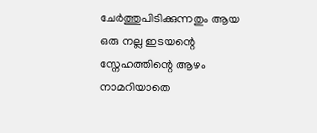ചേർത്തുപിടിക്കുന്നതും ആയ ഒരു നല്ല ഇടയന്റെ സ്നേഹത്തിന്റെ ആഴം നാമറിയാതെ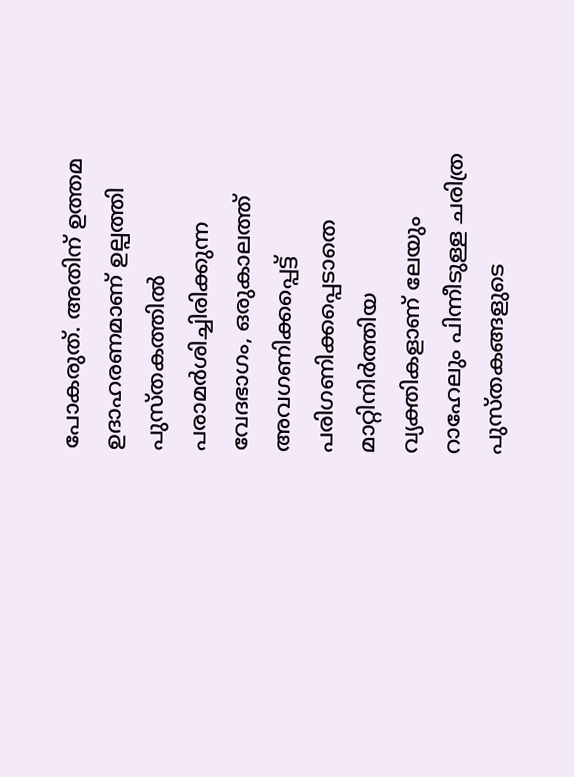പോകരുത്. അതിന് ഉത്തമ ഉദാഹരണമാണ് ഉല്പത്തി പുസ്തകത്തിൽ പരാമർശിച്ചിരിക്കുന്ന വേദഭാഗം, ഒരുകാലത്ത് അവഗണിക്കപ്പെട്ട് പരിഗണിക്കപ്പെടാതെ മാറ്റിനിർത്തിയ വ്യക്തികളാണ് ലേയും റാഹേലും പിന്നീടുള്ള ചരിത്ര പുസ്തകങ്ങളുടെ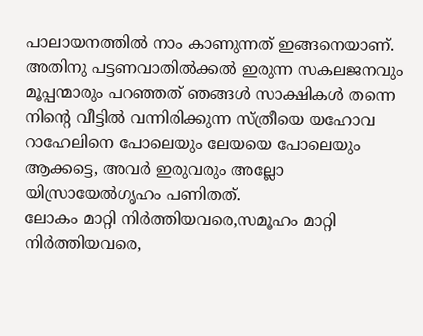പാലായനത്തിൽ നാം കാണുന്നത് ഇങ്ങനെയാണ്.
അതിനു പട്ടണവാതിൽക്കൽ ഇരുന്ന സകലജനവും മൂപ്പന്മാരും പറഞ്ഞത് ഞങ്ങൾ സാക്ഷികൾ തന്നെ നിന്റെ വീട്ടിൽ വന്നിരിക്കുന്ന സ്ത്രീയെ യഹോവ റാഹേലിനെ പോലെയും ലേയയെ പോലെയും ആക്കട്ടെ, അവർ ഇരുവരും അല്ലോ യിസ്രായേൽഗൃഹം പണിതത്.
ലോകം മാറ്റി നിർത്തിയവരെ,സമൂഹം മാറ്റി നിർത്തിയവരെ,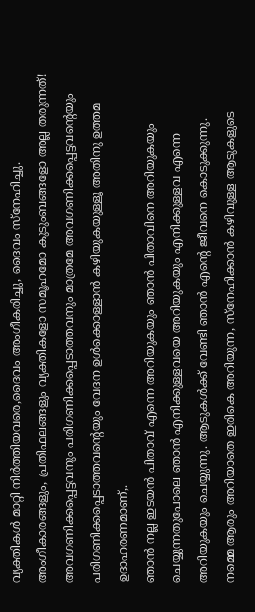വ്യക്തികൾ മാറ്റി നിർത്തിയവരെ,ദൈവം അംഗീകരിച്ചു, ദൈവം സ്നേഹിച്ചു. അംഗീകാരങ്ങളും, പ്രതിഫലങ്ങളും വ്യക്തികളോ സമൂഹമോ കുടുംബങ്ങളോ അല്ല തരുന്നത്! അവഗണിക്കപ്പെട്ടവനും പരിഗണിക്കപ്പെടാത്തവനും മാത്രമേ അവഗണിക്കപ്പെട്ടവന്റെയും പരിഗണിക്കപ്പെടാത്തവന്റെയും വേദന ഉൾക്കൊള്ളാൻ കഴിയുകയുള്ളൂ അതിനു ഉത്തമ ഉദാഹരണമാണ്,.
ഞാൻ നല്ല ഇടയൻ പിതാവ് എന്നെ അറിയുകയും ഞാൻ പിതാവിനെ അറിയുകയും ചെയ്യുന്നതുപോലെ ഞാൻ എനിക്കുള്ളവയെ അറിയുകയും എനിക്കുള്ളവ എന്നെ അറിയുകയും ചെയ്യുന്നു. ആടുകൾക്ക് വേണ്ടി ഞാൻ എന്റെ ജീവനെ കൊടുക്കുന്നു.
നമ്മെ ആരും അറിയാതെ ഇരികെ അറിയുന്ന, സ്നേഹിക്കാൻ കഴിവുള്ള ആടുകളുടെ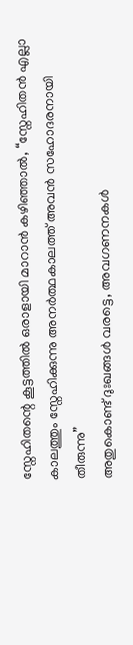സ്നേഹിതന്റെ കൂട്ടത്തിൽ ഒരാളായി മാറാൻ കഴിഞ്ഞാൽ, “സ്നേഹിതൻ എല്ലാ കാലത്തും സ്നേഹിക്കുന്നു അനർത്ഥകാലത്ത് അവൻ സഹോദരനായി തീരുന്നു”
അതുകൊണ്ട് ദുഃഖങ്ങൾ വരട്ടെ, അവഗണനകൾ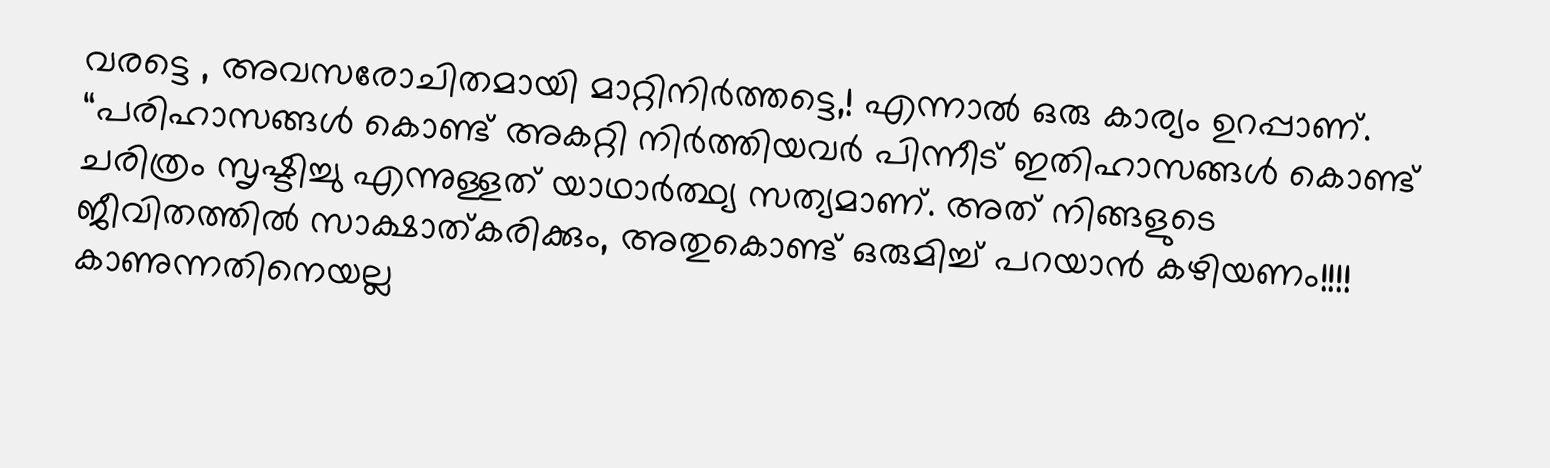വരട്ടെ , അവസരോചിതമായി മാറ്റിനിർത്തട്ടെ,! എന്നാൽ ഒരു കാര്യം ഉറപ്പാണ്.
“പരിഹാസങ്ങൾ കൊണ്ട് അകറ്റി നിർത്തിയവർ പിന്നീട് ഇതിഹാസങ്ങൾ കൊണ്ട് ചരിത്രം സൃഷ്ടിച്ചു എന്നുള്ളത് യാഥാർത്ഥ്യ സത്യമാണ്. അത് നിങ്ങളുടെ ജീവിതത്തിൽ സാക്ഷാത്കരിക്കും, അതുകൊണ്ട് ഒരുമിച്ച് പറയാൻ കഴിയണം!!!!
കാണുന്നതിനെയല്ല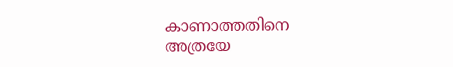കാണാത്തതിനെ അത്രയേ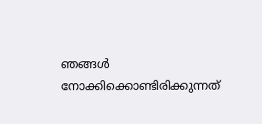ഞങ്ങൾ നോക്കിക്കൊണ്ടിരിക്കുന്നത്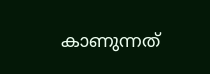കാണുന്നത്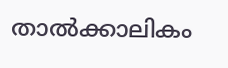താൽക്കാലികം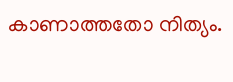കാണാത്തതോ നിത്യം.